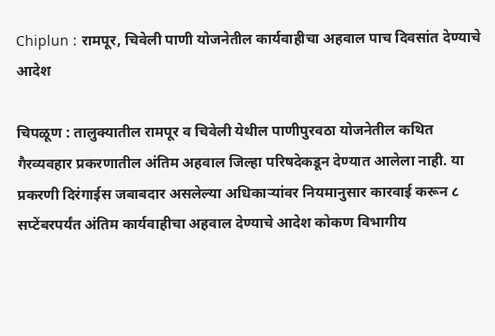Chiplun : रामपूर, चिवेली पाणी योजनेतील कार्यवाहीचा अहवाल पाच दिवसांत देण्याचे आदेश

चिपळूण : तालुक्यातील रामपूर व चिवेली येथील पाणीपुरवठा योजनेतील कथित गैरव्यवहार प्रकरणातील अंतिम अहवाल जिल्हा परिषदेकडून देण्यात आलेला नाही. या प्रकरणी दिरंगाईस जबाबदार असलेल्या अधिकाऱ्यांवर नियमानुसार कारवाई करून ८ सप्टेंबरपर्यंत अंतिम कार्यवाहीचा अहवाल देण्याचे आदेश कोकण विभागीय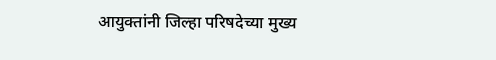आयुक्तांनी जिल्हा परिषदेच्या मुख्य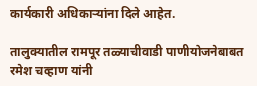कार्यकारी अधिकाऱ्यांना दिले आहेत.

तालुक्यातील रामपूर तळ्याचीवाडी पाणीयोजनेबाबत रमेश चव्हाण यांनी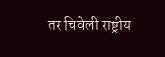तर चिवेली राष्ट्रीय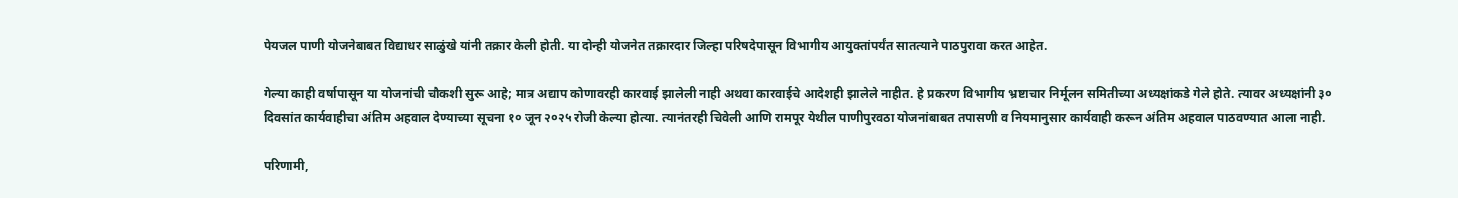पेयजल पाणी योजनेबाबत विद्याधर साळुंखे यांनी तक्रार केली होती. या दोन्ही योजनेत तक्रारदार जिल्हा परिषदेपासून विभागीय आयुक्तांपर्यंत सातत्याने पाठपुरावा करत आहेत.

गेल्या काही वर्षापासून या योजनांची चौकशी सुरू आहे; मात्र अद्याप कोणावरही कारवाई झालेली नाही अथवा कारवाईचे आदेशही झालेले नाहीत. हे प्रकरण विभागीय भ्रष्टाचार निर्मूलन समितीच्या अध्यक्षांकडे गेले होते. त्यावर अध्यक्षांनी ३० दिवसांत कार्यवाहीचा अंतिम अहवाल देण्याच्या सूचना १० जून २०२५ रोजी केल्या होत्या. त्यानंतरही चिवेली आणि रामपूर येथील पाणीपुरवठा योजनांबाबत तपासणी व नियमानुसार कार्यवाही करून अंतिम अहवाल पाठवण्यात आला नाही.

परिणामी,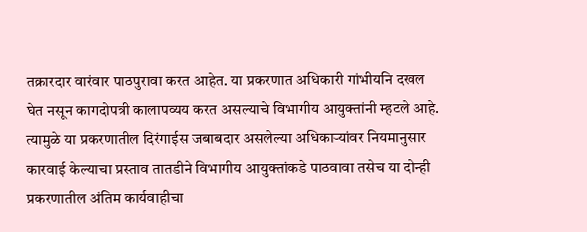तक्रारदार वारंवार पाठपुरावा करत आहेत. या प्रकरणात अधिकारी गांभीयनि दखल घेत नसून कागदोपत्री कालापव्यय करत असल्याचे विभागीय आयुक्तांनी म्हटले आहे. त्यामुळे या प्रकरणातील दिरंगाईस जबाबदार असलेल्या अधिकाऱ्यांवर नियमानुसार कारवाई केल्याचा प्रस्ताव तातडीने विभागीय आयुक्तांकडे पाठवावा तसेच या दोन्ही प्रकरणातील अंतिम कार्यवाहीचा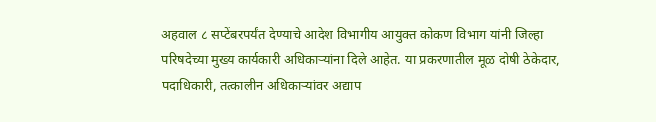अहवाल ८ सप्टेंबरपर्यंत देण्याचे आदेश विभागीय आयुक्त कोकण विभाग यांनी जिल्हा परिषदेच्या मुख्य कार्यकारी अधिकाऱ्यांना दिले आहेत. या प्रकरणातील मूळ दोषी ठेकेदार, पदाधिकारी, तत्कालीन अधिकाऱ्यांवर अद्याप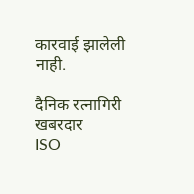कारवाई झालेली नाही.

दैनिक रत्नागिरी खबरदार
ISO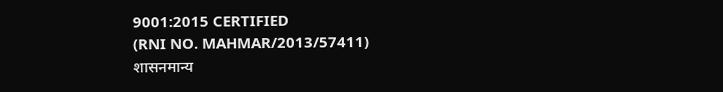9001:2015 CERTIFIED
(RNI NO. MAHMAR/2013/57411)
शासनमान्य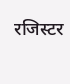रजिस्टर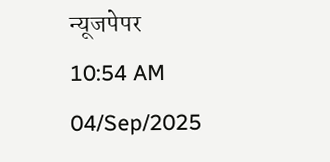न्यूजपेपर
10:54 AM 04/Sep/2025